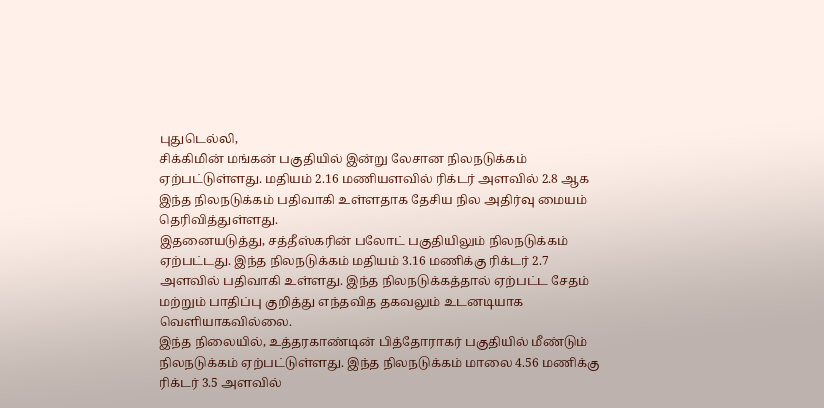புதுடெல்லி,
சிக்கிமின் மங்கன் பகுதியில் இன்று லேசான நிலநடுக்கம் ஏற்பட்டுள்ளது. மதியம் 2.16 மணியளவில் ரிக்டர் அளவில் 2.8 ஆக இந்த நிலநடுக்கம் பதிவாகி உள்ளதாக தேசிய நில அதிர்வு மையம் தெரிவித்துள்ளது.
இதனையடுத்து, சத்தீஸ்கரின் பலோட் பகுதியிலும் நிலநடுக்கம் ஏற்பட்டது. இந்த நிலநடுக்கம் மதியம் 3.16 மணிக்கு ரிக்டர் 2.7 அளவில் பதிவாகி உள்ளது. இந்த நிலநடுக்கத்தால் ஏற்பட்ட சேதம் மற்றும் பாதிப்பு குறித்து எந்தவித தகவலும் உடனடியாக வெளியாகவில்லை.
இந்த நிலையில், உத்தரகாண்டின் பித்தோராகர் பகுதியில் மீண்டும் நிலநடுக்கம் ஏற்பட்டுள்ளது. இந்த நிலநடுக்கம் மாலை 4.56 மணிக்கு ரிக்டர் 3.5 அளவில்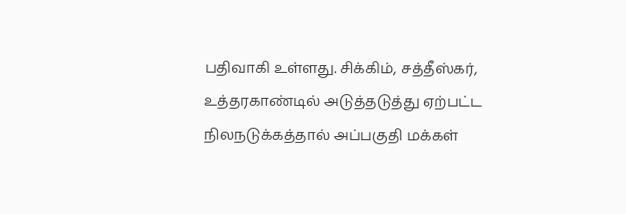பதிவாகி உள்ளது. சிக்கிம், சத்தீஸ்கர், உத்தரகாண்டில் அடுத்தடுத்து ஏற்பட்ட நிலநடுக்கத்தால் அப்பகுதி மக்கள்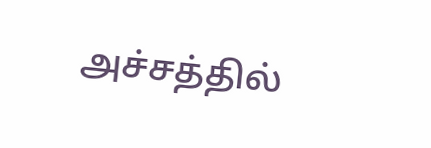அச்சத்தில்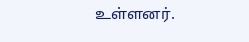உள்ளனர்.